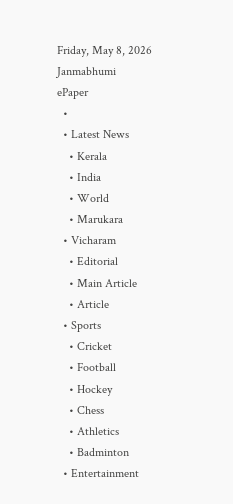Friday, May 8, 2026
Janmabhumi
ePaper
  •
  • Latest News
    • Kerala
    • India
    • World
    • Marukara
  • Vicharam
    • Editorial
    • Main Article
    • Article
  • Sports
    • Cricket
    • Football
    • Hockey
    • Chess
    • Athletics
    • Badminton
  • Entertainment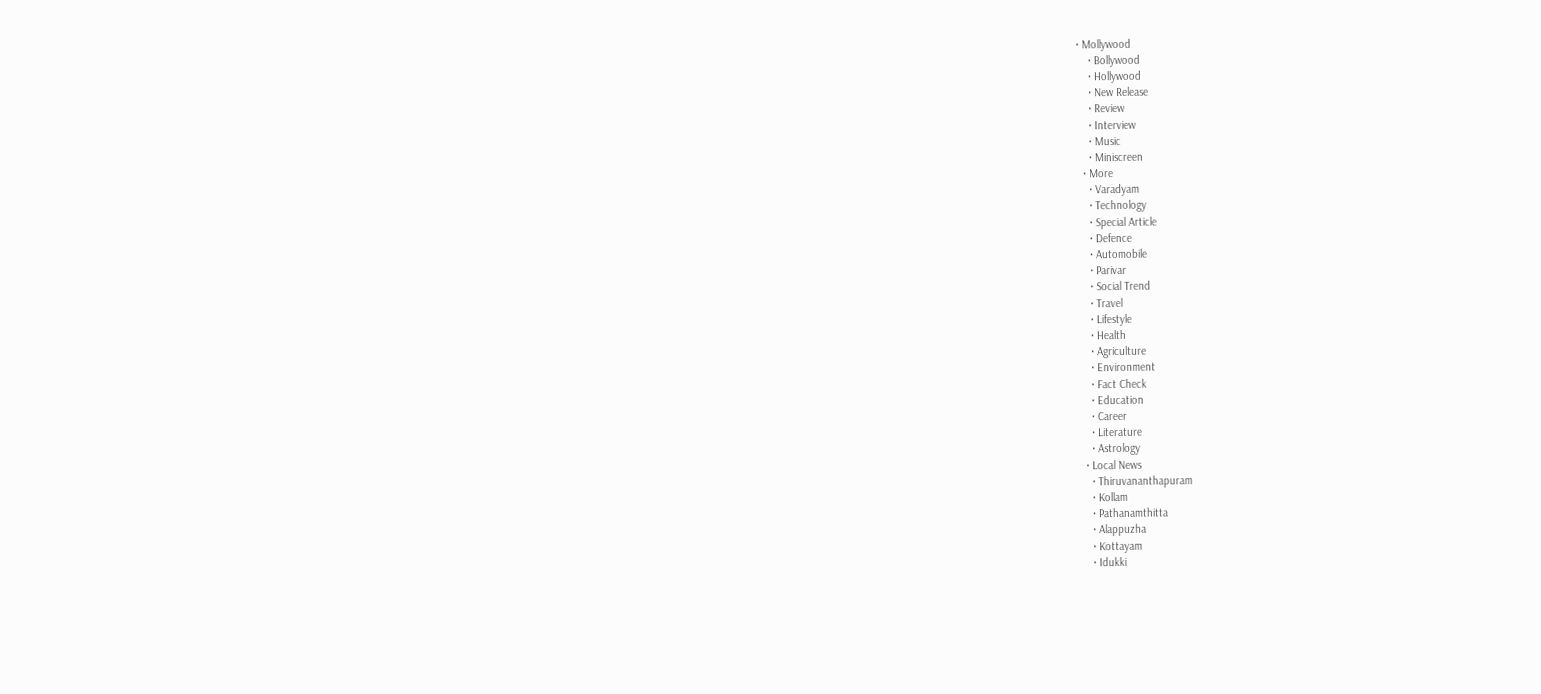• Mollywood
    • Bollywood
    • Hollywood
    • New Release
    • Review
    • Interview
    • Music
    • Miniscreen
  • More
    • Varadyam
    • Technology
    • Special Article
    • Defence
    • Automobile
    • Parivar
    • Social Trend
    • Travel
    • Lifestyle
    • Health
    • Agriculture
    • Environment
    • Fact Check
    • Education
    • Career
    • Literature
    • Astrology
  • Local News
    • Thiruvananthapuram
    • Kollam
    • Pathanamthitta
    • Alappuzha
    • Kottayam
    • Idukki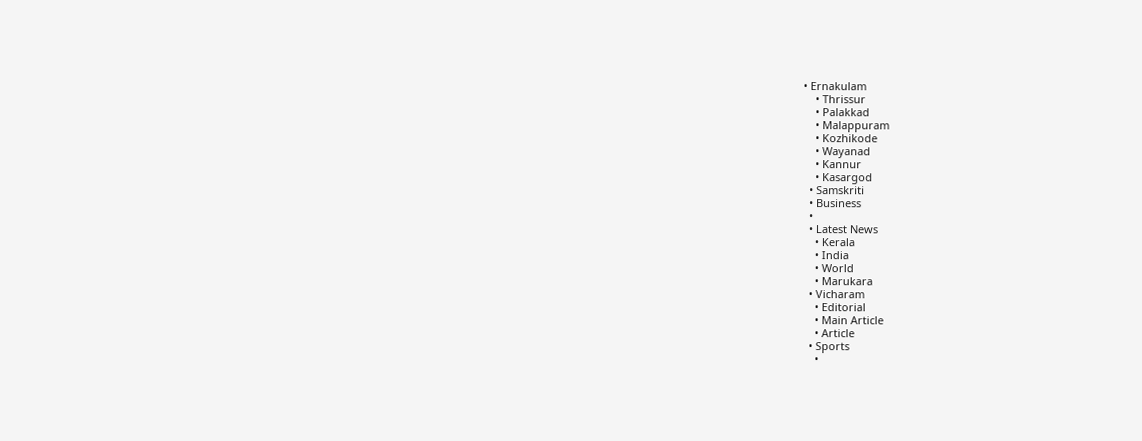• Ernakulam
    • Thrissur
    • Palakkad
    • Malappuram
    • Kozhikode
    • Wayanad
    • Kannur
    • Kasargod
  • Samskriti
  • Business
  •
  • Latest News
    • Kerala
    • India
    • World
    • Marukara
  • Vicharam
    • Editorial
    • Main Article
    • Article
  • Sports
    •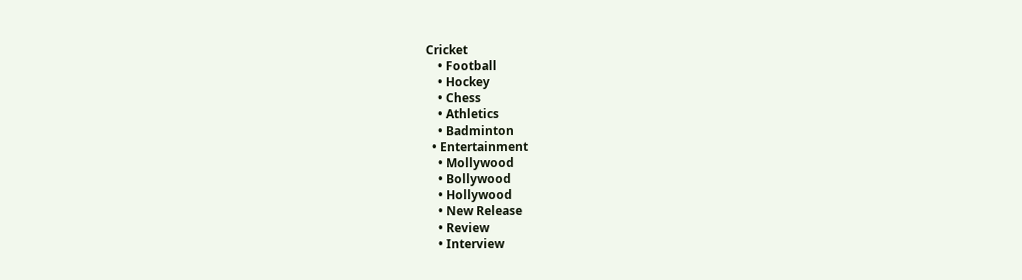Cricket
    • Football
    • Hockey
    • Chess
    • Athletics
    • Badminton
  • Entertainment
    • Mollywood
    • Bollywood
    • Hollywood
    • New Release
    • Review
    • Interview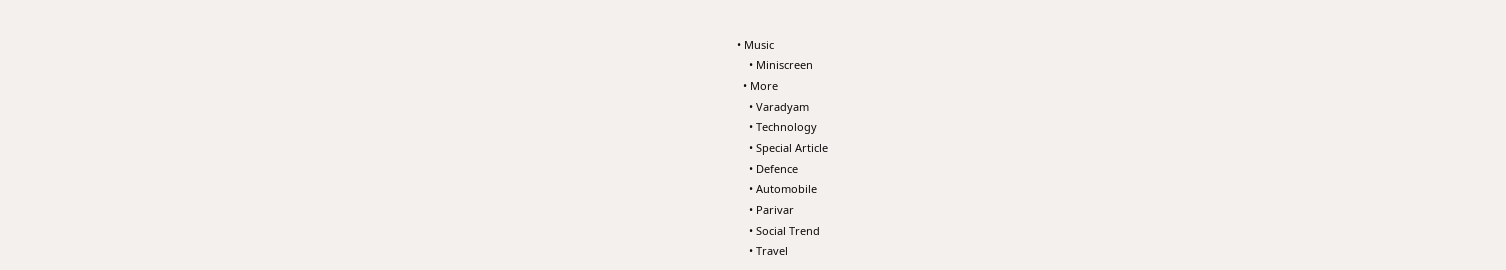• Music
    • Miniscreen
  • More
    • Varadyam
    • Technology
    • Special Article
    • Defence
    • Automobile
    • Parivar
    • Social Trend
    • Travel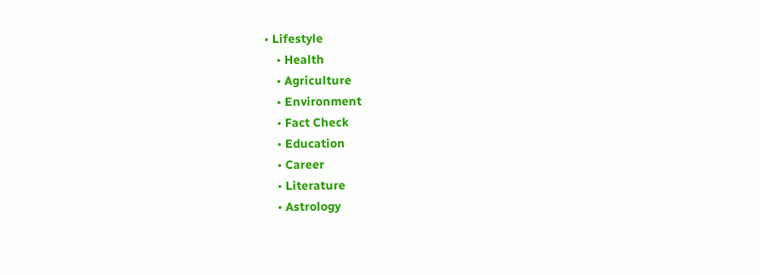• Lifestyle
    • Health
    • Agriculture
    • Environment
    • Fact Check
    • Education
    • Career
    • Literature
    • Astrology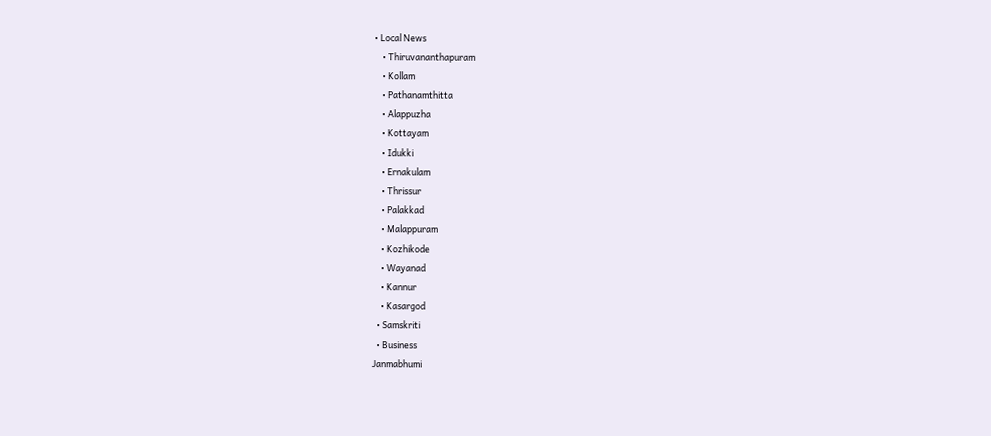• Local News
    • Thiruvananthapuram
    • Kollam
    • Pathanamthitta
    • Alappuzha
    • Kottayam
    • Idukki
    • Ernakulam
    • Thrissur
    • Palakkad
    • Malappuram
    • Kozhikode
    • Wayanad
    • Kannur
    • Kasargod
  • Samskriti
  • Business
Janmabhumi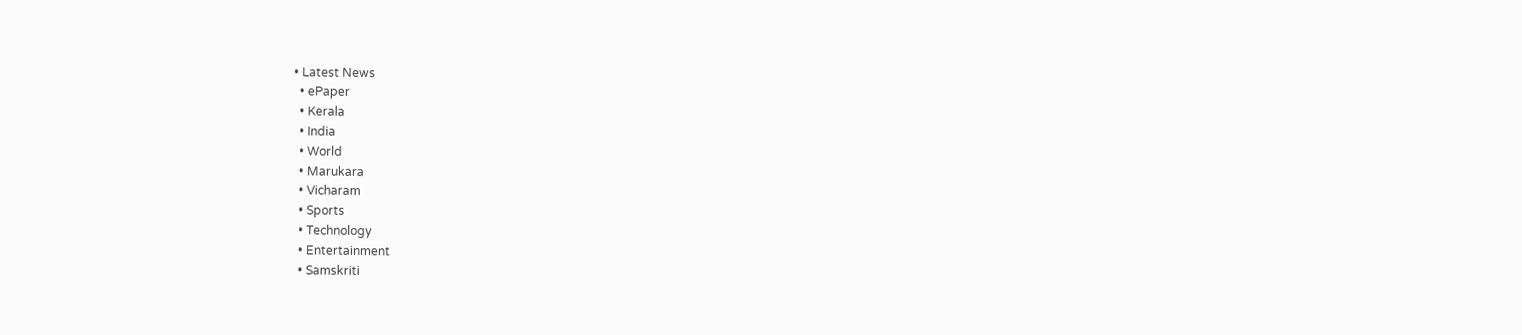• Latest News
  • ePaper
  • Kerala
  • India
  • World
  • Marukara
  • Vicharam
  • Sports
  • Technology
  • Entertainment
  • Samskriti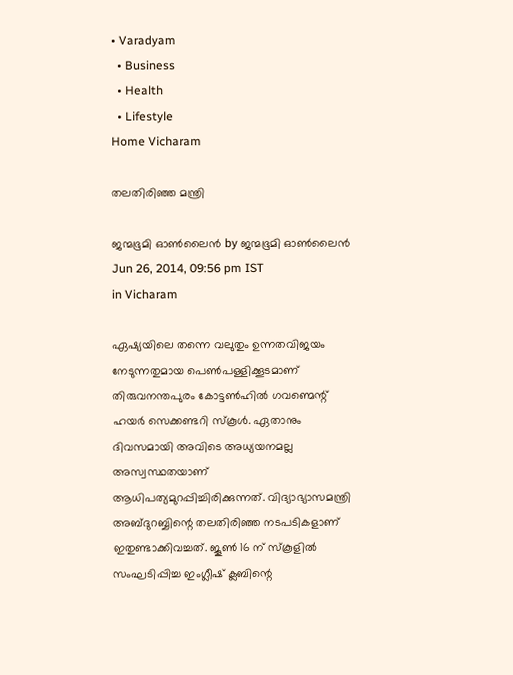• Varadyam
  • Business
  • Health
  • Lifestyle
Home Vicharam

തലതിരിഞ്ഞ മന്ത്രി

ജന്മഭൂമി ഓണ്‍ലൈന്‍ by ജന്മഭൂമി ഓണ്‍ലൈന്‍
Jun 26, 2014, 09:56 pm IST
in Vicharam

ഏഷ്യയിലെ തന്നെ വലുതും ഉന്നതവിജയം നേടുന്നതുമായ പെണ്‍പള്ളിക്കൂടമാണ്‌ തിരുവനന്തപുരം കോട്ടണ്‍ഹില്‍ ഗവണ്മെന്റ്‌ ഹയര്‍ സെക്കണ്ടറി സ്കൂള്‍. ഏതാനും ദിവസമായി അവിടെ അധ്യയനമല്ല അസ്വസ്ഥതയാണ്‌ ആധിപത്യമുറപ്പിച്ചിരിക്കുന്നത്‌. വിദ്യാഭ്യാസമന്ത്രി അബ്ദുറബ്ബിന്റെ തലതിരിഞ്ഞ നടപടികളാണ്‌ ഇതുണ്ടാക്കിവച്ചത്‌. ജൂണ്‍ 16 ന്‌ സ്കൂളില്‍ സംഘടിപ്പിച്ച ഇംഗ്ലീഷ്‌ ക്ലബിന്റെ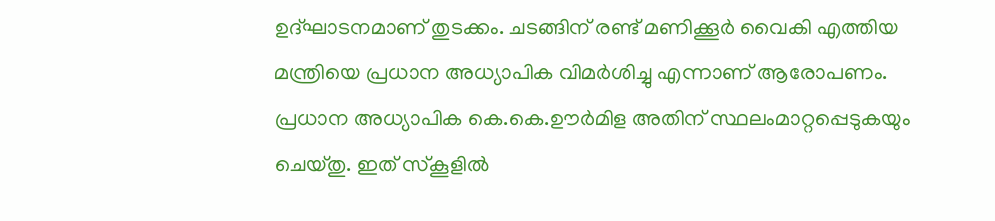ഉദ്ഘാടനമാണ്‌ തുടക്കം. ചടങ്ങിന്‌ രണ്ട്‌ മണിക്കൂര്‍ വൈകി എത്തിയ മന്ത്രിയെ പ്രധാന അധ്യാപിക വിമര്‍ശിച്ചു എന്നാണ്‌ ആരോപണം. പ്രധാന അധ്യാപിക കെ.കെ.ഊര്‍മിള അതിന്‌ സ്ഥലംമാറ്റപ്പെടുകയും ചെയ്തു. ഇത്‌ സ്കൂളില്‍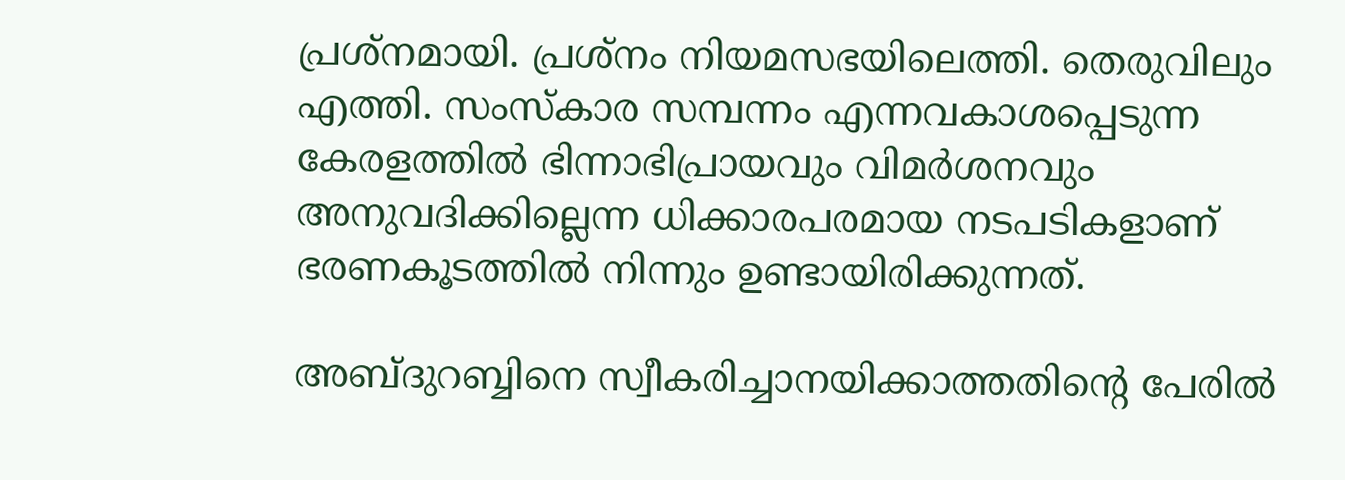പ്രശ്നമായി. പ്രശ്നം നിയമസഭയിലെത്തി. തെരുവിലും എത്തി. സംസ്കാര സമ്പന്നം എന്നവകാശപ്പെടുന്ന കേരളത്തില്‍ ഭിന്നാഭിപ്രായവും വിമര്‍ശനവും അനുവദിക്കില്ലെന്ന ധിക്കാരപരമായ നടപടികളാണ്‌ ഭരണകൂടത്തില്‍ നിന്നും ഉണ്ടായിരിക്കുന്നത്‌.

അബ്ദുറബ്ബിനെ സ്വീകരിച്ചാനയിക്കാത്തതിന്റെ പേരില്‍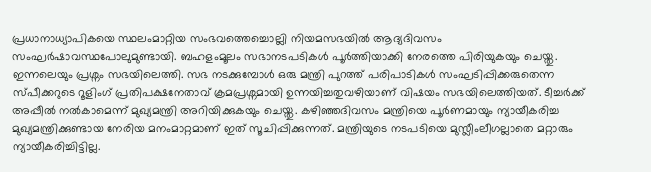പ്രധാനാധ്യാപികയെ സ്ഥലംമാറ്റിയ സംഭവത്തെച്ചൊല്ലി നിയമസഭയില്‍ ആദ്യദിവസം സംഘര്‍ഷാവസ്ഥപോലുമുണ്ടായി. ബഹളംമൂലം സഭാനടപടികള്‍ പൂര്‍ത്തിയാക്കി നേരത്തെ പിരിയുകയും ചെയ്തു. ഇന്നലെയും പ്രശ്നം സഭയിലെത്തി. സഭ നടക്കുമ്പോള്‍ ഒരു മന്ത്രി പുറത്ത്‌ പരിപാടികള്‍ സംഘടിപ്പിക്കരുതെന്ന സ്പീക്കറുടെ റൂളിംഗ്‌ പ്രതിപക്ഷനേതാവ്‌ ക്രമപ്രശ്നമായി ഉന്നയിച്ചതുവഴിയാണ്‌ വിഷയം സഭയിലെത്തിയത്‌. ടീച്ചര്‍ക്ക്‌ അപ്പീല്‍ നല്‍കാമെന്ന്‌ മുഖ്യമന്ത്രി അറിയിക്കുകയും ചെയ്തു. കഴിഞ്ഞദിവസം മന്ത്രിയെ പൂര്‍ണമായും ന്യായീകരിച്ച മുഖ്യമന്ത്രിക്കുണ്ടായ നേരിയ മനംമാറ്റമാണ്‌ ഇത്‌ സൂചിപ്പിക്കുന്നത്‌. മന്ത്രിയുടെ നടപടിയെ മുസ്ലീംലീഗല്ലാതെ മറ്റാരും ന്യായീകരിച്ചിട്ടില്ല.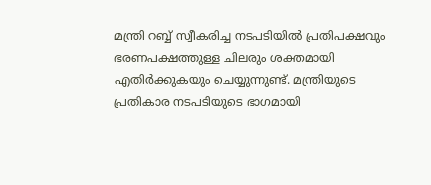മന്ത്രി റബ്ബ്‌ സ്വീകരിച്ച നടപടിയില്‍ പ്രതിപക്ഷവും ഭരണപക്ഷത്തുള്ള ചിലരും ശക്തമായി എതിര്‍ക്കുകയും ചെയ്യുന്നുണ്ട്‌. മന്ത്രിയുടെ പ്രതികാര നടപടിയുടെ ഭാഗമായി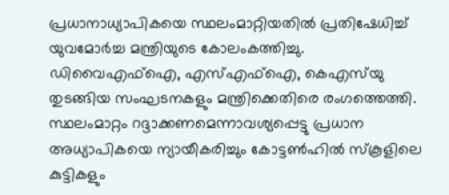പ്രധാനാധ്യാപികയെ സ്ഥലംമാറ്റിയതില്‍ പ്രതിഷേധിച്ച്‌ യുവമോര്‍ച്ച മന്ത്രിയുടെ കോലംകത്തിച്ചു. ഡിവൈഎഫ്‌ഐ, എസ്‌എഫ്‌ഐ, കെഎസ്‌യു തുടങ്ങിയ സംഘടനകളും മന്ത്രിക്കെതിരെ രംഗത്തെത്തി. സ്ഥലംമാറ്റം റദ്ദാക്കണമെന്നാവശ്യപ്പെട്ടു പ്രധാന അധ്യാപികയെ ന്യായീകരിച്ചും കോട്ടണ്‍ഹില്‍ സ്കൂളിലെ കുട്ടികളും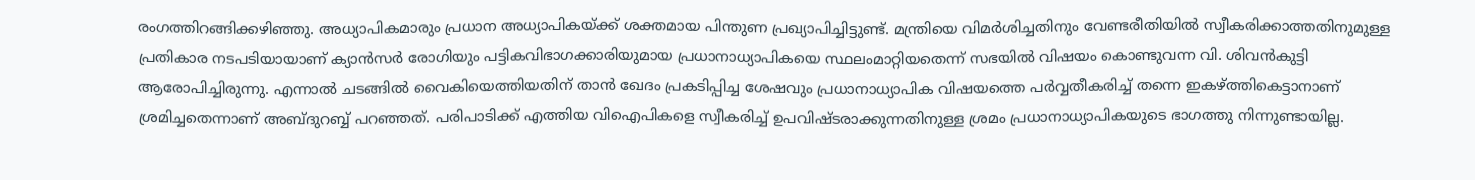രംഗത്തിറങ്ങിക്കഴിഞ്ഞു. അധ്യാപികമാരും പ്രധാന അധ്യാപികയ്‌ക്ക്‌ ശക്തമായ പിന്തുണ പ്രഖ്യാപിച്ചിട്ടുണ്ട്‌. മന്ത്രിയെ വിമര്‍ശിച്ചതിനും വേണ്ടരീതിയില്‍ സ്വീകരിക്കാത്തതിനുമുള്ള പ്രതികാര നടപടിയായാണ്‌ ക്യാന്‍സര്‍ രോഗിയും പട്ടികവിഭാഗക്കാരിയുമായ പ്രധാനാധ്യാപികയെ സ്ഥലംമാറ്റിയതെന്ന്‌ സഭയില്‍ വിഷയം കൊണ്ടുവന്ന വി. ശിവന്‍കുട്ടി ആരോപിച്ചിരുന്നു. എന്നാല്‍ ചടങ്ങില്‍ വൈകിയെത്തിയതിന്‌ താന്‍ ഖേദം പ്രകടിപ്പിച്ച ശേഷവും പ്രധാനാധ്യാപിക വിഷയത്തെ പര്‍വ്വതീകരിച്ച്‌ തന്നെ ഇകഴ്‌ത്തികെട്ടാനാണ്‌ ശ്രമിച്ചതെന്നാണ്‌ അബ്ദുറബ്ബ്‌ പറഞ്ഞത്‌. പരിപാടിക്ക്‌ എത്തിയ വിഐപികളെ സ്വീകരിച്ച്‌ ഉപവിഷ്ടരാക്കുന്നതിനുള്ള ശ്രമം പ്രധാനാധ്യാപികയുടെ ഭാഗത്തു നിന്നുണ്ടായില്ല.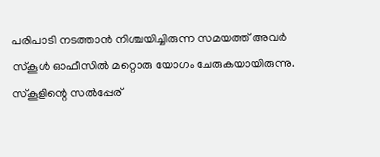പരിപാടി നടത്താന്‍ നിശ്ചയിച്ചിരുന്ന സമയത്ത്‌ അവര്‍ സ്കൂള്‍ ഓഫീസില്‍ മറ്റൊരു യോഗം ചേരുകയായിരുന്നു. സ്കൂളിന്റെ സല്‍പ്പേര്‌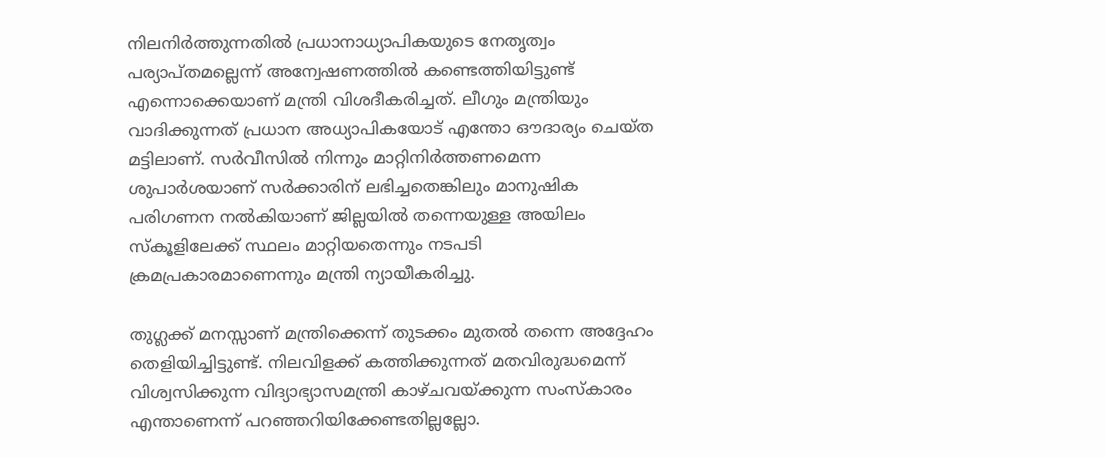നിലനിര്‍ത്തുന്നതില്‍ പ്രധാനാധ്യാപികയുടെ നേതൃത്വം പര്യാപ്തമല്ലെന്ന്‌ അന്വേഷണത്തില്‍ കണ്ടെത്തിയിട്ടുണ്ട്‌ എന്നൊക്കെയാണ്‌ മന്ത്രി വിശദീകരിച്ചത്‌. ലീഗും മന്ത്രിയും വാദിക്കുന്നത്‌ പ്രധാന അധ്യാപികയോട്‌ എന്തോ ഔദാര്യം ചെയ്ത മട്ടിലാണ്‌. സര്‍വീസില്‍ നിന്നും മാറ്റിനിര്‍ത്തണമെന്ന ശുപാര്‍ശയാണ്‌ സര്‍ക്കാരിന്‌ ലഭിച്ചതെങ്കിലും മാനുഷിക പരിഗണന നല്‍കിയാണ്‌ ജില്ലയില്‍ തന്നെയുള്ള അയിലം സ്കൂളിലേക്ക്‌ സ്ഥലം മാറ്റിയതെന്നും നടപടി ക്രമപ്രകാരമാണെന്നും മന്ത്രി ന്യായീകരിച്ചു.

തുഗ്ലക്ക്‌ മനസ്സാണ്‌ മന്ത്രിക്കെന്ന്‌ തുടക്കം മുതല്‍ തന്നെ അദ്ദേഹം തെളിയിച്ചിട്ടുണ്ട്‌. നിലവിളക്ക്‌ കത്തിക്കുന്നത്‌ മതവിരുദ്ധമെന്ന്‌ വിശ്വസിക്കുന്ന വിദ്യാഭ്യാസമന്ത്രി കാഴ്ചവയ്‌ക്കുന്ന സംസ്കാരം എന്താണെന്ന്‌ പറഞ്ഞറിയിക്കേണ്ടതില്ലല്ലോ.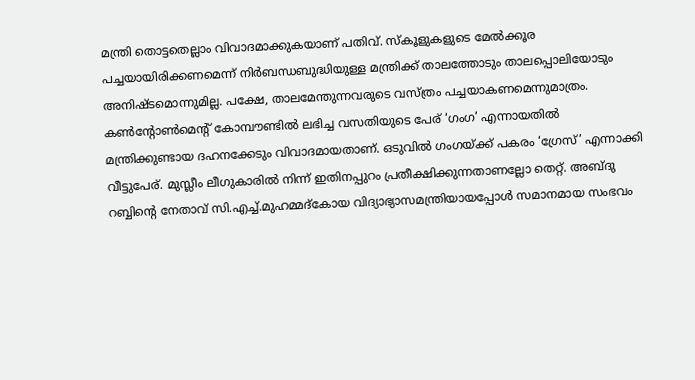മന്ത്രി തൊട്ടതെല്ലാം വിവാദമാക്കുകയാണ്‌ പതിവ്‌. സ്കൂളുകളുടെ മേല്‍ക്കൂര പച്ചയായിരിക്കണമെന്ന്‌ നിര്‍ബന്ധബുദ്ധിയുള്ള മന്ത്രിക്ക്‌ താലത്തോടും താലപ്പൊലിയോടും അനിഷ്ടമൊന്നുമില്ല. പക്ഷേ, താലമേന്തുന്നവരുടെ വസ്ത്രം പച്ചയാകണമെന്നുമാത്രം. കണ്‍ന്റോണ്‍മെന്റ്‌ കോമ്പൗണ്ടില്‍ ലഭിച്ച വസതിയുടെ പേര്‌ ‘ഗംഗ’ എന്നായതില്‍ മന്ത്രിക്കുണ്ടായ ദഹനക്കേടും വിവാദമായതാണ്‌. ഒടുവില്‍ ഗംഗയ്‌ക്ക്‌ പകരം ‘ഗ്രേസ്‌’ എന്നാക്കി വീട്ടുപേര്‌. മുസ്ലീം ലീഗുകാരില്‍ നിന്ന്‌ ഇതിനപ്പുറം പ്രതീക്ഷിക്കുന്നതാണല്ലോ തെറ്റ്‌. അബ്ദു റബ്ബിന്റെ നേതാവ്‌ സി.എച്ച്‌.മുഹമ്മദ്കോയ വിദ്യാഭ്യാസമന്ത്രിയായപ്പോള്‍ സമാനമായ സംഭവം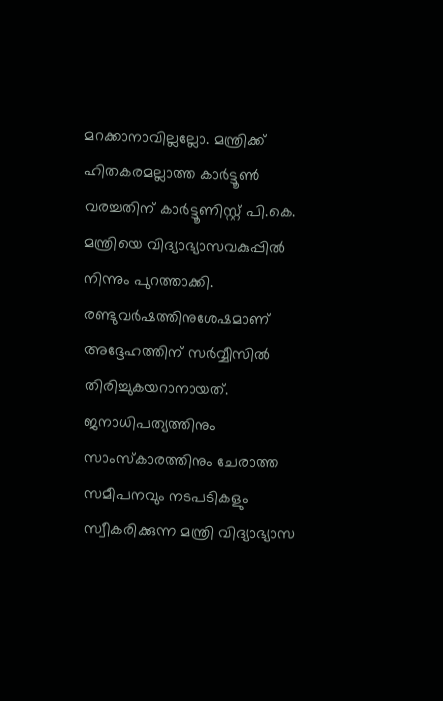മറക്കാനാവില്ലല്ലോ. മന്ത്രിക്ക്‌ ഹിതകരമല്ലാത്ത കാര്‍ട്ടൂണ്‍ വരച്ചതിന്‌ കാര്‍ട്ടൂണിസ്റ്റ്‌ പി.കെ. മന്ത്രിയെ വിദ്യാഭ്യാസവകുപ്പില്‍ നിന്നും പുറത്താക്കി. രണ്ടുവര്‍ഷത്തിനുശേഷമാണ്‌ അദ്ദേഹത്തിന്‌ സര്‍വ്വീസില്‍ തിരിച്ചുകയറാനായത്‌. ജനാധിപത്യത്തിനും സാംസ്കാരത്തിനും ചേരാത്ത സമീപനവും നടപടികളും സ്വീകരിക്കുന്ന മന്ത്രി വിദ്യാഭ്യാസ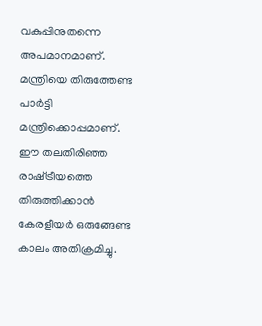വകുപ്പിനുതന്നെ അപമാനമാണ്‌. മന്ത്രിയെ തിരുത്തേണ്ട പാര്‍ട്ടി മന്ത്രിക്കൊപ്പമാണ്‌. ഈ തലതിരിഞ്ഞ രാഷ്‌ട്രീയത്തെ തിരുത്തിക്കാന്‍ കേരളീയര്‍ ഒരുങ്ങേണ്ട കാലം അതിക്രമിച്ചു.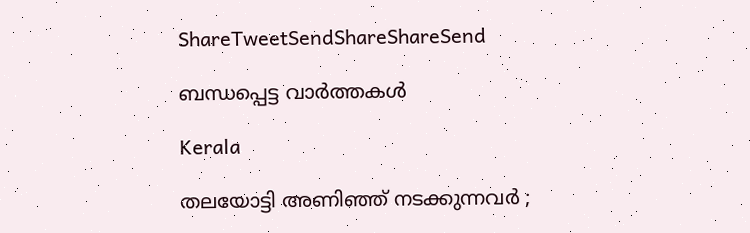ShareTweetSendShareShareSend

ബന്ധപ്പെട്ട വാര്‍ത്തകള്‍

Kerala

തലയോട്ടി അണിഞ്ഞ് നടക്കുന്നവർ ;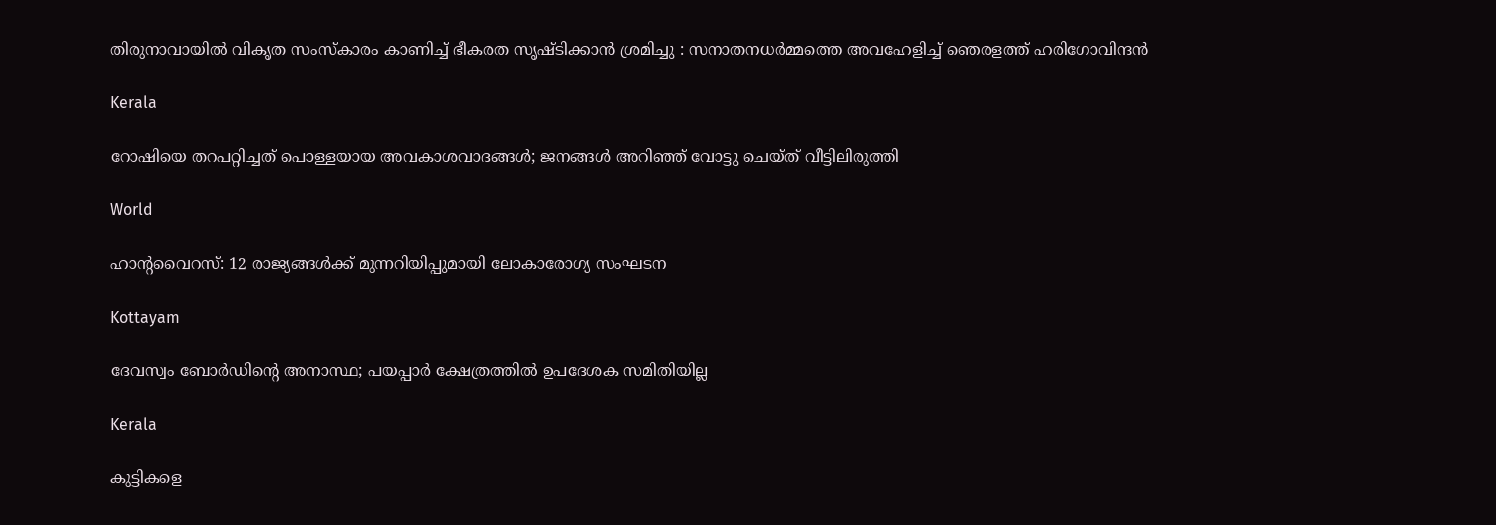തിരുനാവായിൽ വികൃത സംസ്കാരം കാണിച്ച് ഭീകരത സൃഷ്ടിക്കാൻ ശ്രമിച്ചു : സനാതനധർമ്മത്തെ അവഹേളിച്ച് ഞെരളത്ത് ഹരിഗോവിന്ദൻ

Kerala

റോഷിയെ തറപറ്റിച്ചത് പൊള്ളയായ അവകാശവാദങ്ങള്‍; ജനങ്ങള്‍ അറിഞ്ഞ് വോട്ടു ചെയ്ത് വീട്ടിലിരുത്തി

World

ഹാൻ്റവൈറസ്: 12 രാജ്യങ്ങൾക്ക് മുന്നറിയിപ്പുമായി ലോകാരോഗ്യ സംഘടന

Kottayam

ദേവസ്വം ബോര്‍ഡിന്റെ അനാസ്ഥ; പയപ്പാര്‍ ക്ഷേത്രത്തില്‍ ഉപദേശക സമിതിയില്ല

Kerala

കുട്ടികളെ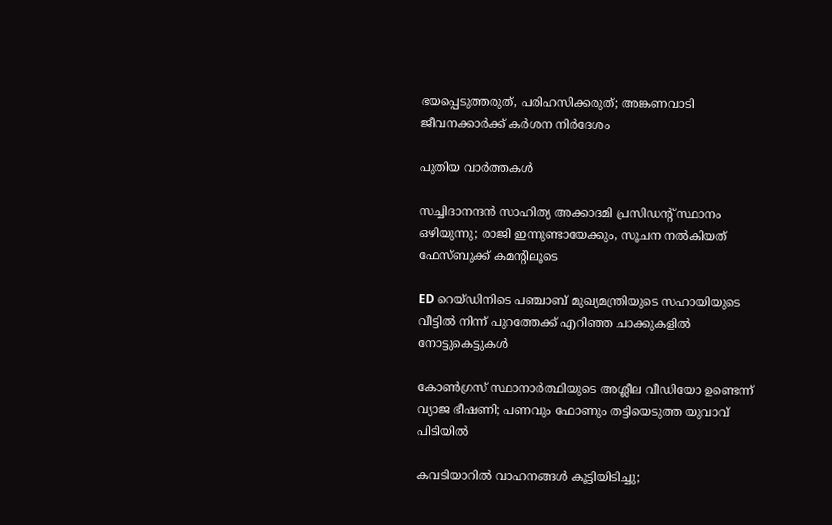ഭയപ്പെടുത്തരുത്, പരിഹസിക്കരുത്; അങ്കണവാടി ജീവനക്കാർക്ക് കർശന നിർദേശം

പുതിയ വാര്‍ത്തകള്‍

സച്ചിദാനന്ദൻ സാഹിത്യ അക്കാദമി പ്രസിഡന്റ് സ്ഥാനം ഒഴിയുന്നു; രാജി ഇന്നുണ്ടായേക്കും, സൂചന നൽകിയത് ഫേസ്ബുക്ക് കമന്റിലൂടെ

ED റെയ്ഡിനിടെ പഞ്ചാബ് മുഖ്യമന്ത്രിയുടെ സഹായിയുടെ വീട്ടിൽ നിന്ന് പുറത്തേക്ക് എറിഞ്ഞ ചാക്കുകളിൽ നോട്ടുകെട്ടുകൾ

കോൺഗ്രസ് സ്ഥാനാർത്ഥിയുടെ അശ്ലീല വീഡിയോ ഉണ്ടെന്ന് വ്യാജ ഭീഷണി; പണവും ഫോണും തട്ടിയെടുത്ത യുവാവ് പിടിയിൽ

കവടിയാറിൽ വാഹനങ്ങൾ കൂട്ടിയിടിച്ചു;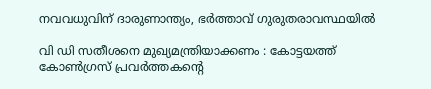നവവധുവിന് ദാരുണാന്ത്യം, ഭർത്താവ് ഗുരുതരാവസ്ഥയിൽ

വി ഡി സതീശനെ മുഖ്യമന്ത്രിയാക്കണം : കോട്ടയത്ത് കോൺഗ്രസ് പ്രവർത്തകന്റെ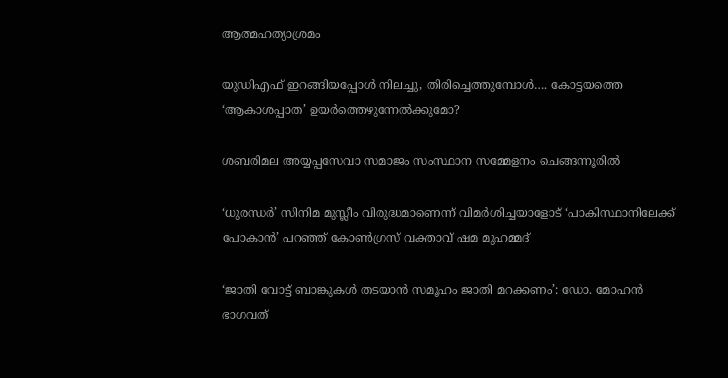ആത്മഹത്യാശ്രമം

യുഡിഎഫ് ഇറങ്ങിയപ്പോള്‍ നിലച്ചു, തിരിച്ചെത്തുമ്പോള്‍…. കോട്ടയത്തെ ‘ആകാശപ്പാത’ ഉയര്‍ത്തെഴുന്നേല്‍ക്കുമോ?

ശബരിമല അയ്യപ്പസേവാ സമാജം സംസ്ഥാന സമ്മേളനം ചെങ്ങന്നൂരില്‍

‘ധുരന്ധർ’ സിനിമ മുസ്ലീം വിരുദ്ധമാണെന്ന് വിമർശിച്ചയാളോട് ‘പാകിസ്ഥാനിലേക്ക് പോകാൻ’ പറഞ്ഞ് കോൺഗ്രസ് വക്താവ് ഷമ മുഹമ്മദ്

‘ജാതി വോട്ട് ബാങ്കുകള്‍ തടയാന്‍ സമൂഹം ജാതി മറക്കണം’: ഡോ. മോഹന്‍ ഭാഗവത്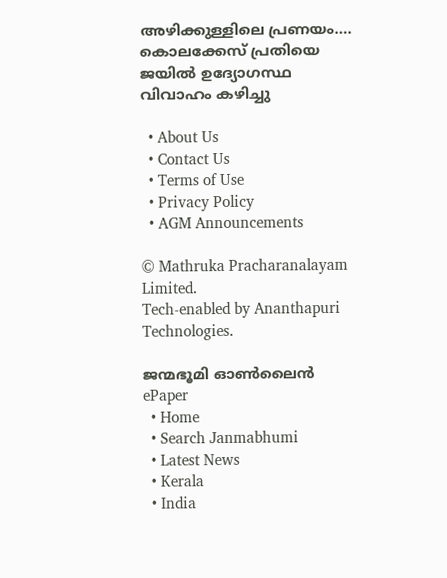അഴിക്കുള്ളിലെ പ്രണയം…. കൊലക്കേസ് പ്രതിയെ ജയിൽ ഉദ്യോഗസ്ഥ വിവാഹം കഴിച്ചു

  • About Us
  • Contact Us
  • Terms of Use
  • Privacy Policy
  • AGM Announcements

© Mathruka Pracharanalayam Limited.
Tech-enabled by Ananthapuri Technologies.

ജന്മഭൂമി ഓണ്‍ലൈന്‍
ePaper
  • Home
  • Search Janmabhumi
  • Latest News
  • Kerala
  • India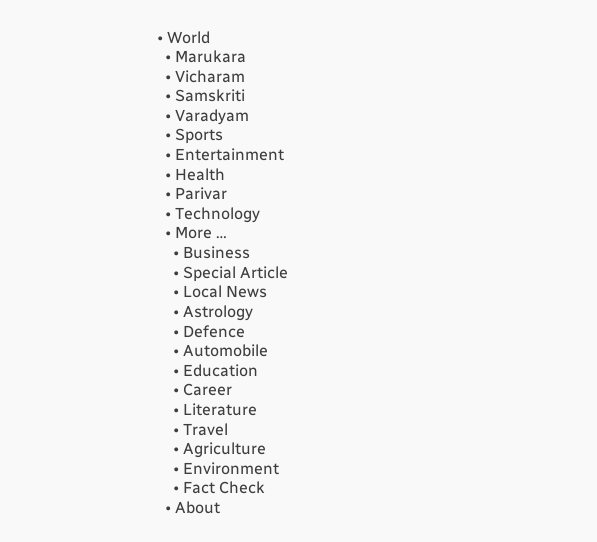• World
  • Marukara
  • Vicharam
  • Samskriti
  • Varadyam
  • Sports
  • Entertainment
  • Health
  • Parivar
  • Technology
  • More …
    • Business
    • Special Article
    • Local News
    • Astrology
    • Defence
    • Automobile
    • Education
    • Career
    • Literature
    • Travel
    • Agriculture
    • Environment
    • Fact Check
  • About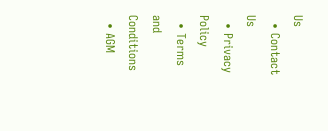Us
  • Contact Us
  • Privacy Policy
  • Terms and Conditions
  • AGM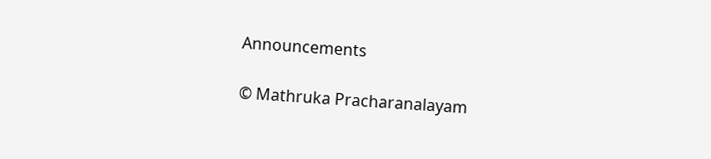Announcements

© Mathruka Pracharanalayam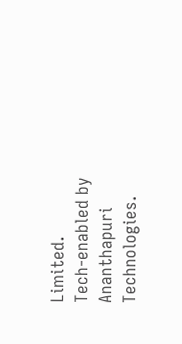Limited.
Tech-enabled by Ananthapuri Technologies.